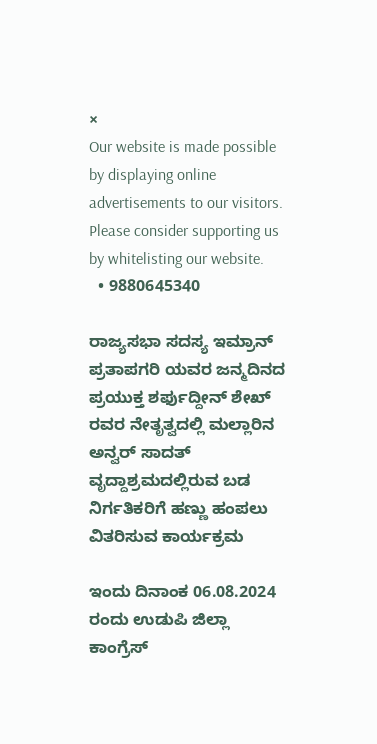×
Our website is made possible by displaying online advertisements to our visitors. Please consider supporting us by whitelisting our website.
  • 9880645340

ರಾಜ್ಯಸಭಾ ಸದಸ್ಯ ಇಮ್ರಾನ್ ಪ್ರತಾಪಗರಿ ಯವರ ಜನ್ಮದಿನದ ಪ್ರಯುಕ್ತ ಶರ್ಫುದ್ದೀನ್ ಶೇಖ್ ರವರ ನೇತೃತ್ವದಲ್ಲಿ ಮಲ್ಲಾರಿನ ಅನ್ವರ್ ಸಾದತ್ ವೃದ್ದಾಶ್ರಮದಲ್ಲಿರುವ ಬಡ ನಿರ್ಗತಿಕರಿಗೆ ಹಣ್ಣು ಹಂಪಲು ವಿತರಿಸುವ ಕಾರ್ಯಕ್ರಮ

ಇಂದು ದಿನಾಂಕ 06.08.2024 ರಂದು ಉಡುಪಿ ಜಿಲ್ಲಾ ಕಾಂಗ್ರೆಸ್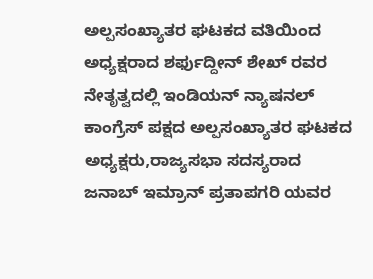ಅಲ್ಪಸಂಖ್ಯಾತರ ಘಟಕದ ವತಿಯಿಂದ ಅಧ್ಯಕ್ಷರಾದ ಶರ್ಫುದ್ದೀನ್ ಶೇಖ್ ರವರ ನೇತೃತ್ವದಲ್ಲಿ ಇಂಡಿಯನ್ ನ್ಯಾಷನಲ್ ಕಾಂಗ್ರೆಸ್ ಪಕ್ಷದ ಅಲ್ಪಸಂಖ್ಯಾತರ ಘಟಕದ ಅಧ್ಯಕ್ಷರು,ರಾಜ್ಯಸಭಾ ಸದಸ್ಯರಾದ ಜನಾಬ್ ಇಮ್ರಾನ್ ಪ್ರತಾಪಗರಿ ಯವರ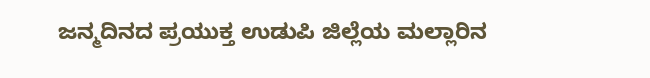ಜನ್ಮದಿನದ ಪ್ರಯುಕ್ತ ಉಡುಪಿ ಜಿಲ್ಲೆಯ ಮಲ್ಲಾರಿನ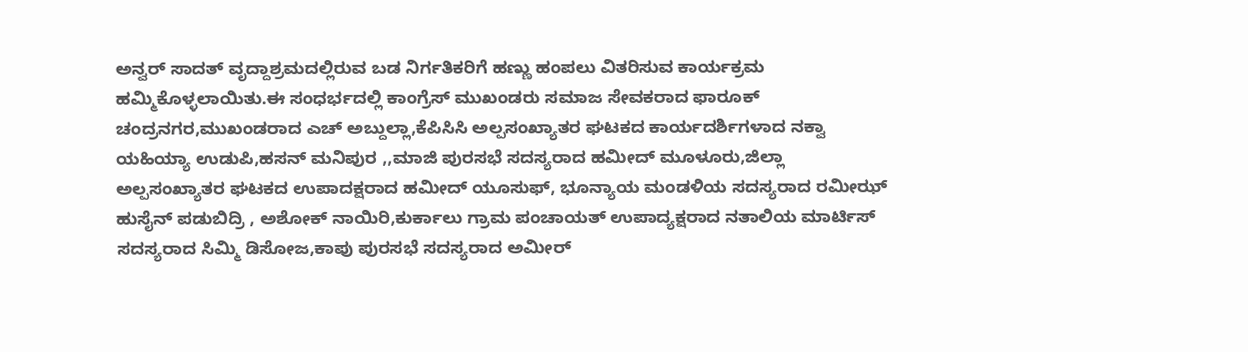ಅನ್ವರ್ ಸಾದತ್ ವೃದ್ದಾಶ್ರಮದಲ್ಲಿರುವ ಬಡ ನಿರ್ಗತಿಕರಿಗೆ ಹಣ್ಣು ಹಂಪಲು ವಿತರಿಸುವ ಕಾರ್ಯಕ್ರಮ ಹಮ್ಮಿಕೊಳ್ಳಲಾಯಿತು.ಈ ಸಂಧರ್ಭದಲ್ಲಿ ಕಾಂಗ್ರೆಸ್ ಮುಖಂಡರು ಸಮಾಜ ಸೇವಕರಾದ ಫಾರೂಕ್ ಚಂದ್ರನಗರ,ಮುಖಂಡರಾದ ಎಚ್ ಅಬ್ದುಲ್ಲಾ,ಕೆಪಿಸಿಸಿ ಅಲ್ಪಸಂಖ್ಯಾತರ ಘಟಕದ ಕಾರ್ಯದರ್ಶಿಗಳಾದ ನಕ್ವಾ ಯಹಿಯ್ಯಾ ಉಡುಪಿ,ಹಸನ್ ಮನಿಪುರ ,,ಮಾಜಿ ಪುರಸಭೆ ಸದಸ್ಯರಾದ ಹಮೀದ್ ಮೂಳೂರು,ಜಿಲ್ಲಾ ಅಲ್ಪಸಂಖ್ಯಾತರ ಘಟಕದ ಉಪಾದಕ್ಷರಾದ ಹಮೀದ್ ಯೂಸುಫ್, ಭೂನ್ಯಾಯ ಮಂಡಳಿಯ ಸದಸ್ಯರಾದ ರಮೀಝ್ ಹುಸೈನ್ ಪಡುಬಿದ್ರಿ , ಅಶೋಕ್ ನಾಯಿರಿ,ಕುರ್ಕಾಲು ಗ್ರಾಮ ಪಂಚಾಯತ್ ಉಪಾದ್ಯಕ್ಷರಾದ ನತಾಲಿಯ ಮಾರ್ಟಿಸ್ ಸದಸ್ಯರಾದ ಸಿಮ್ಮಿ ಡಿಸೋಜ,ಕಾಪು ಪುರಸಭೆ ಸದಸ್ಯರಾದ ಅಮೀರ್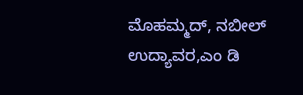ಮೊಹಮ್ಮದ್, ನಬೀಲ್ ಉದ್ಯಾವರ,ಎಂ ಡಿ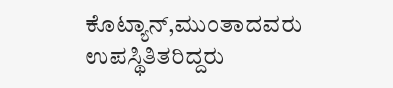ಕೊಟ್ಯಾನ್,ಮುಂತಾದವರು ಉಪಸ್ಥಿತಿತರಿದ್ದರು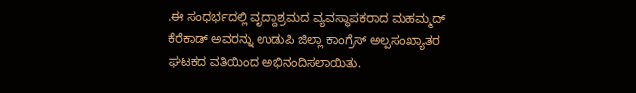.ಈ ಸಂಧರ್ಭದಲ್ಲಿ ವೃದ್ದಾಶ್ರಮದ ವ್ಯವಸ್ಥಾಪಕರಾದ ಮಹಮ್ಮದ್ ಕೆರೆಕಾಡ್ ಅವರನ್ನು ಉಡುಪಿ ಜಿಲ್ಲಾ ಕಾಂಗ್ರೆಸ್ ಅಲ್ಪಸಂಖ್ಯಾತರ ಘಟಕದ ವತಿಯಿಂದ ಅಭಿನಂದಿಸಲಾಯಿತು.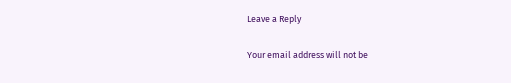Leave a Reply

Your email address will not be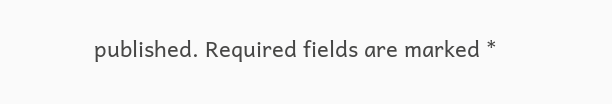published. Required fields are marked *